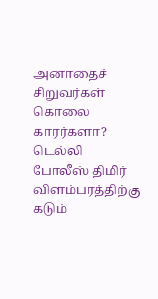அனாதைச் சிறுவர்கள் கொலை காரர்களா? டெல்லி போலீஸ் திமிர் விளம்பரத்திற்கு கடும்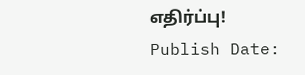எதிர்ப்பு!
Publish Date: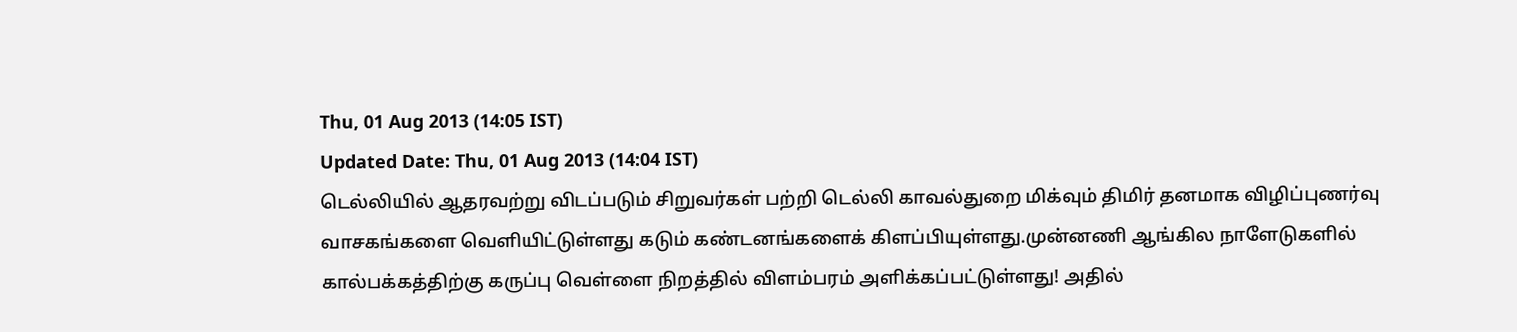Thu, 01 Aug 2013 (14:05 IST)
Updated Date: Thu, 01 Aug 2013 (14:04 IST)
டெல்லியில் ஆதரவற்று விடப்படும் சிறுவர்கள் பற்றி டெல்லி காவல்துறை மிக்வும் திமிர் தனமாக விழிப்புணர்வு வாசகங்களை வெளியிட்டுள்ளது கடும் கண்டனங்களைக் கிளப்பியுள்ளது.முன்னணி ஆங்கில நாளேடுகளில் கால்பக்கத்திற்கு கருப்பு வெள்ளை நிறத்தில் விளம்பரம் அளிக்கப்பட்டுள்ளது! அதில்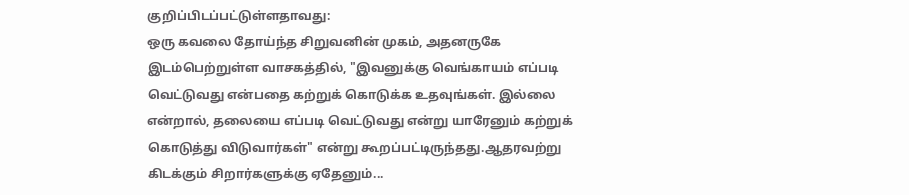குறிப்பிடப்பட்டுள்ளதாவது:
ஒரு கவலை தோய்ந்த சிறுவனின் முகம், அதனருகே இடம்பெற்றுள்ள வாசகத்தில், "இவனுக்கு வெங்காயம் எப்படி வெட்டுவது என்பதை கற்றுக் கொடுக்க உதவுங்கள். இல்லை என்றால், தலையை எப்படி வெட்டுவது என்று யாரேனும் கற்றுக் கொடுத்து விடுவார்கள்" என்று கூறப்பட்டிருந்தது.ஆதரவற்று கிடக்கும் சிறார்களுக்கு ஏதேனும்...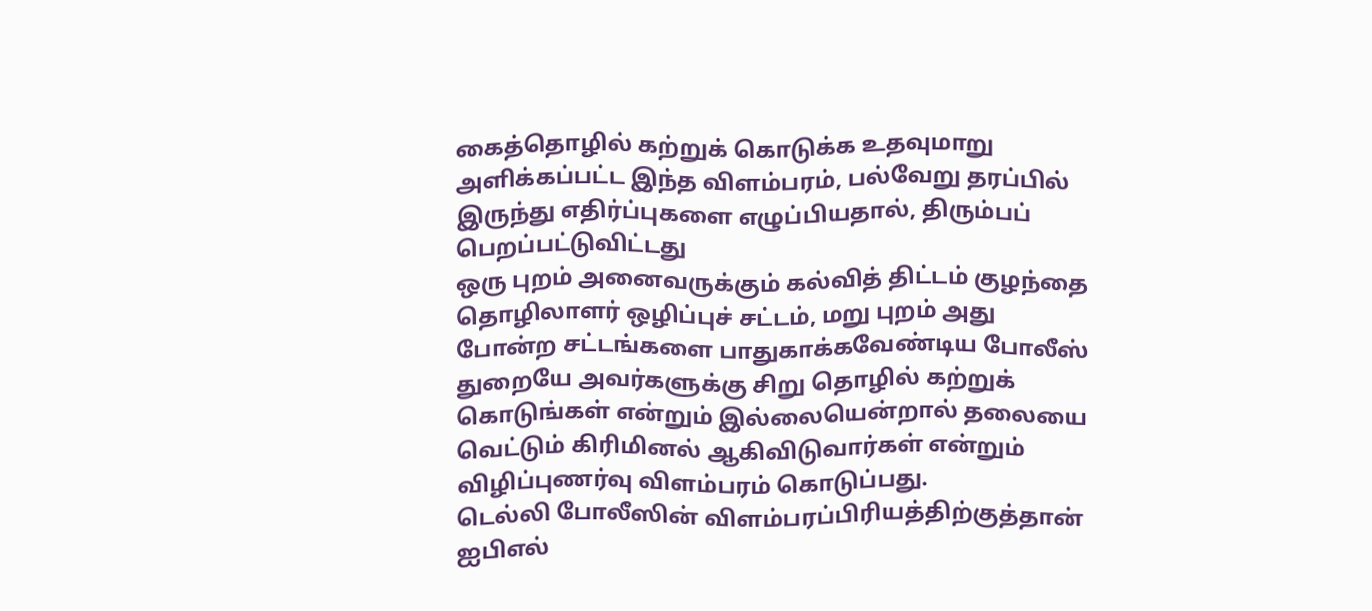கைத்தொழில் கற்றுக் கொடுக்க உதவுமாறு அளிக்கப்பட்ட இந்த விளம்பரம், பல்வேறு தரப்பில் இருந்து எதிர்ப்புகளை எழுப்பியதால், திரும்பப் பெறப்பட்டுவிட்டது
ஒரு புறம் அனைவருக்கும் கல்வித் திட்டம் குழந்தை தொழிலாளர் ஒழிப்புச் சட்டம், மறு புறம் அது போன்ற சட்டங்களை பாதுகாக்கவேண்டிய போலீஸ் துறையே அவர்களுக்கு சிறு தொழில் கற்றுக் கொடுங்கள் என்றும் இல்லையென்றால் தலையை வெட்டும் கிரிமினல் ஆகிவிடுவார்கள் என்றும் விழிப்புணர்வு விளம்பரம் கொடுப்பது.
டெல்லி போலீஸின் விளம்பரப்பிரியத்திற்குத்தான் ஐபிஎல்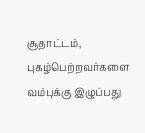சூதாட்டம், புகழ்பெற்றவர்களை வம்புக்கு இழுப்பது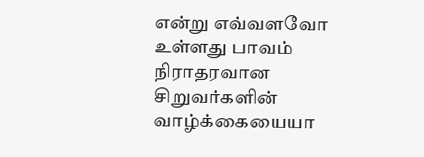என்று எவ்வளவோ உள்ளது பாவம் நிராதரவான சிறுவர்களின் வாழ்க்கையையா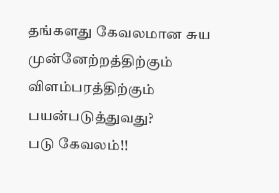தங்களது கேவலமான சுய முன்னேற்றத்திற்கும் விளம்பரத்திற்கும் பயன்படுத்துவது?
படு கேவலம்!!